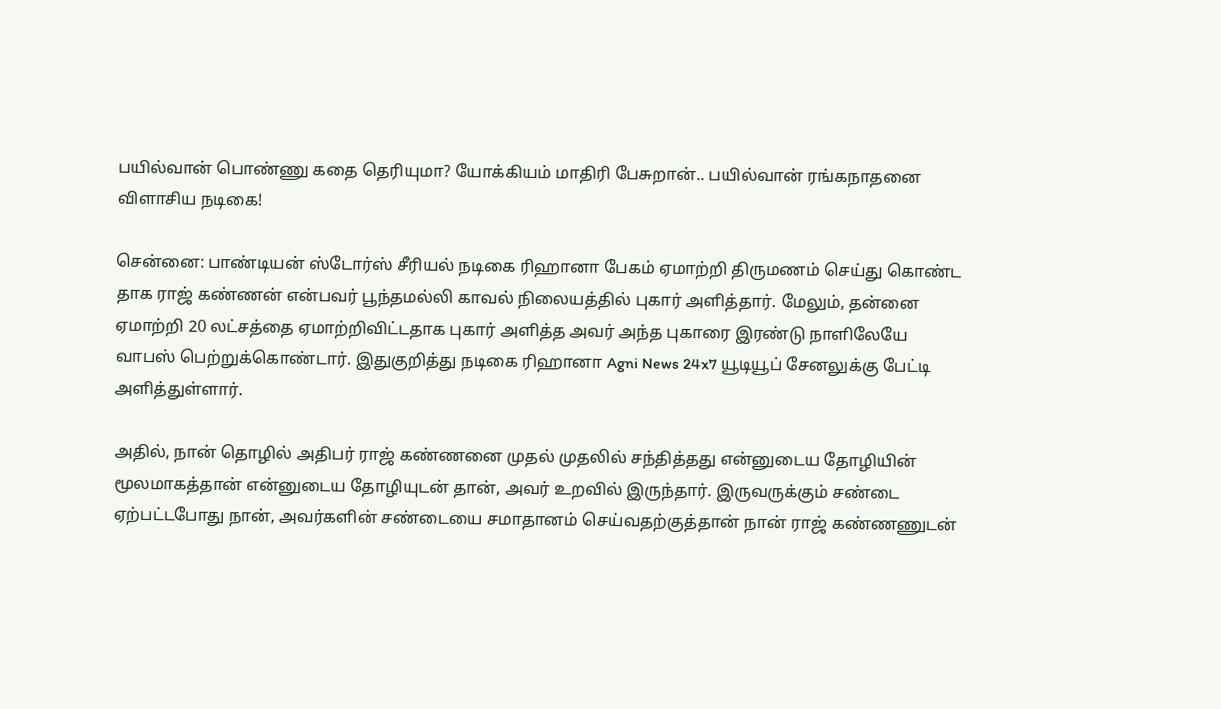பயில்வான் பொண்ணு கதை தெரியுமா? யோக்கியம் மாதிரி பேசுறான்.. பயில்வான் ரங்கநாதனை விளாசிய நடிகை!

சென்னை: பாண்டியன் ஸ்டோர்ஸ் சீரியல் நடிகை ரிஹானா பேகம் ஏமாற்றி திருமணம் செய்து கொண்ட தாக ராஜ் கண்ணன் என்பவர் பூந்தமல்லி காவல் நிலையத்தில் புகார் அளித்தார். மேலும், தன்னை ஏமாற்றி 20 லட்சத்தை ஏமாற்றிவிட்டதாக புகார் அளித்த அவர் அந்த புகாரை இரண்டு நாளிலேயே வாபஸ் பெற்றுக்கொண்டார். இதுகுறித்து நடிகை ரிஹானா Agni News 24x7 யூடியூப் சேனலுக்கு பேட்டி அளித்துள்ளார்.

அதில், நான் தொழில் அதிபர் ராஜ் கண்ணனை முதல் முதலில் சந்தித்தது என்னுடைய தோழியின் மூலமாகத்தான் என்னுடைய தோழியுடன் தான், அவர் உறவில் இருந்தார். இருவருக்கும் சண்டை ஏற்பட்டபோது நான், அவர்களின் சண்டையை சமாதானம் செய்வதற்குத்தான் நான் ராஜ் கண்ணணுடன்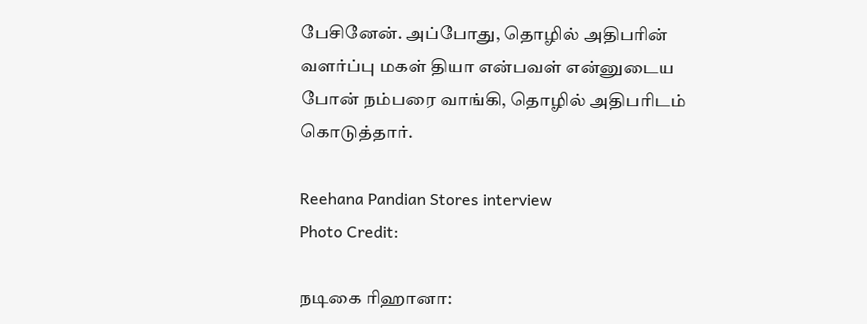பேசினேன். அப்போது, தொழில் அதிபரின் வளர்ப்பு மகள் தியா என்பவள் என்னுடைய போன் நம்பரை வாங்கி, தொழில் அதிபரிடம் கொடுத்தார்.

Reehana Pandian Stores interview
Photo Credit:

நடிகை ரிஹானா: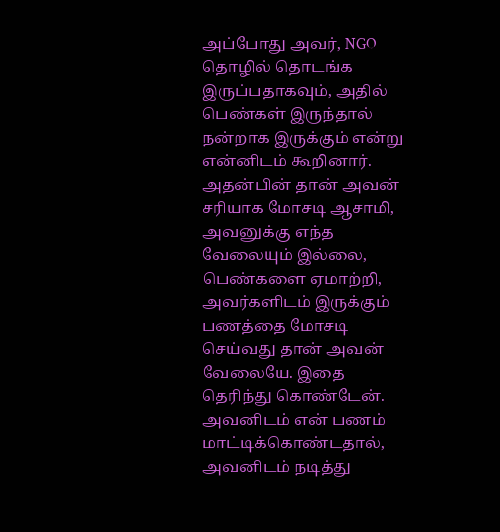அப்போது அவர், NGO தொழில் தொடங்க இருப்பதாகவும், அதில் பெண்கள் இருந்தால் நன்றாக இருக்கும் என்று என்னிடம் கூறினார். அதன்பின் தான் அவன் சரியாக மோசடி ஆசாமி, அவனுக்கு எந்த வேலையும் இல்லை, பெண்களை ஏமாற்றி, அவர்களிடம் இருக்கும் பணத்தை மோசடி செய்வது தான் அவன் வேலையே. இதை தெரிந்து கொண்டேன். அவனிடம் என் பணம் மாட்டிக்கொண்டதால், அவனிடம் நடித்து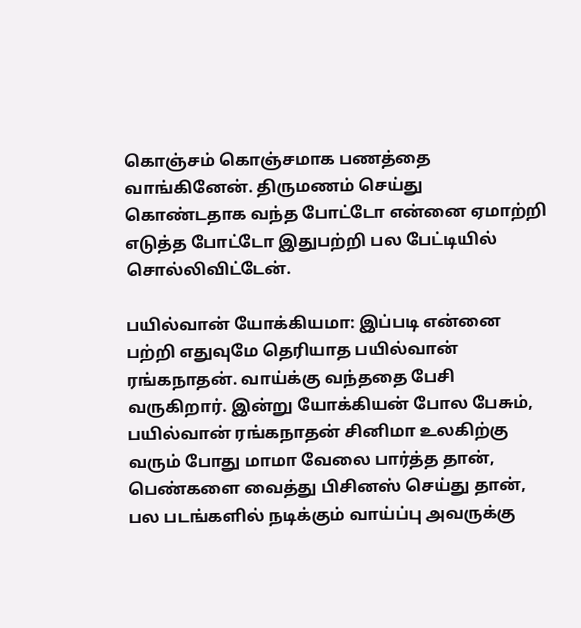கொஞ்சம் கொஞ்சமாக பணத்தை வாங்கினேன். திருமணம் செய்து கொண்டதாக வந்த போட்டோ என்னை ஏமாற்றி எடுத்த போட்டோ இதுபற்றி பல பேட்டியில் சொல்லிவிட்டேன்.

பயில்வான் யோக்கியமா: இப்படி என்னை பற்றி எதுவுமே தெரியாத பயில்வான் ரங்கநாதன். வாய்க்கு வந்ததை பேசி வருகிறார். இன்று யோக்கியன் போல பேசும், பயில்வான் ரங்கநாதன் சினிமா உலகிற்கு வரும் போது மாமா வேலை பார்த்த தான், பெண்களை வைத்து பிசினஸ் செய்து தான், பல படங்களில் நடிக்கும் வாய்ப்பு அவருக்கு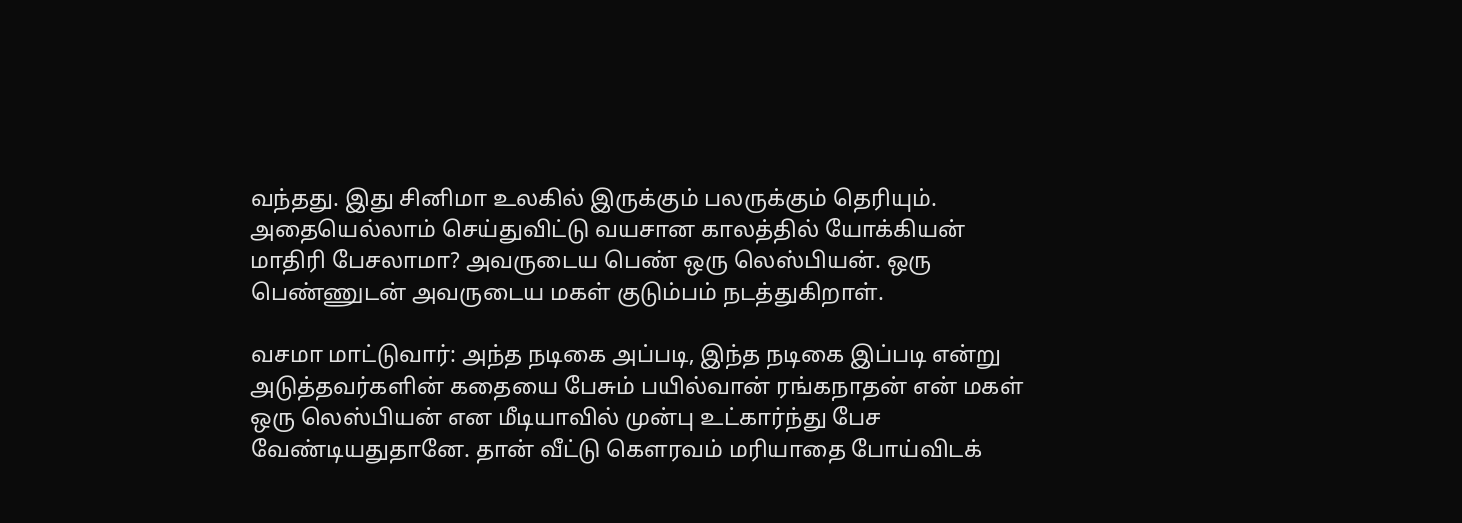வந்தது. இது சினிமா உலகில் இருக்கும் பலருக்கும் தெரியும். அதையெல்லாம் செய்துவிட்டு வயசான காலத்தில் யோக்கியன் மாதிரி பேசலாமா? அவருடைய பெண் ஒரு லெஸ்பியன். ஒரு பெண்ணுடன் அவருடைய மகள் குடும்பம் நடத்துகிறாள்.

வசமா மாட்டுவார்: அந்த நடிகை அப்படி, இந்த நடிகை இப்படி என்று அடுத்தவர்களின் கதையை பேசும் பயில்வான் ரங்கநாதன் என் மகள் ஒரு லெஸ்பியன் என மீடியாவில் முன்பு உட்கார்ந்து பேச வேண்டியதுதானே. தான் வீட்டு கௌரவம் மரியாதை போய்விடக்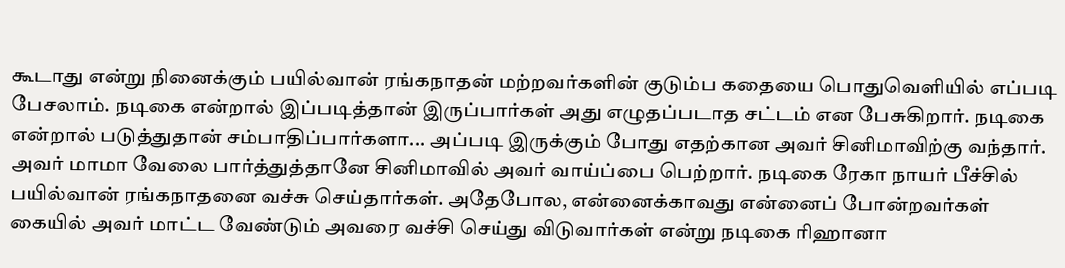கூடாது என்று நினைக்கும் பயில்வான் ரங்கநாதன் மற்றவர்களின் குடும்ப கதையை பொதுவெளியில் எப்படி பேசலாம். நடிகை என்றால் இப்படித்தான் இருப்பார்கள் அது எழுதப்படாத சட்டம் என பேசுகிறார். நடிகை என்றால் படுத்துதான் சம்பாதிப்பார்களா... அப்படி இருக்கும் போது எதற்கான அவர் சினிமாவிற்கு வந்தார். அவர் மாமா வேலை பார்த்துத்தானே சினிமாவில் அவர் வாய்ப்பை பெற்றார். நடிகை ரேகா நாயர் பீச்சில் பயில்வான் ரங்கநாதனை வச்சு செய்தார்கள். அதேபோல, என்னைக்காவது என்னைப் போன்றவர்கள் கையில் அவர் மாட்ட வேண்டும் அவரை வச்சி செய்து விடுவார்கள் என்று நடிகை ரிஹானா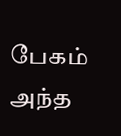பேகம் அந்த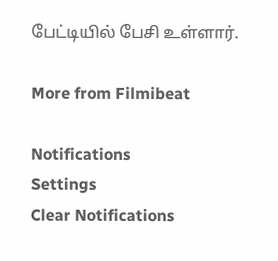பேட்டியில் பேசி உள்ளார்.

More from Filmibeat

Notifications
Settings
Clear Notifications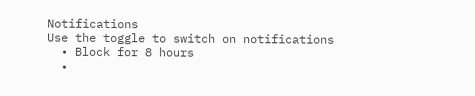Notifications
Use the toggle to switch on notifications
  • Block for 8 hours
  •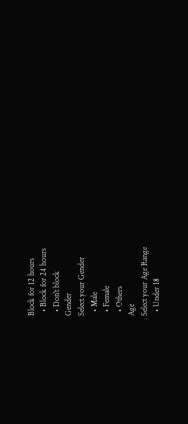Block for 12 hours
  • Block for 24 hours
  • Don't block
Gender
Select your Gender
  • Male
  • Female
  • Others
Age
Select your Age Range
  • Under 18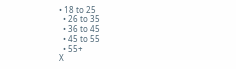• 18 to 25
  • 26 to 35
  • 36 to 45
  • 45 to 55
  • 55+
X